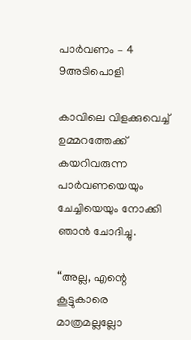പാർവണം – 4 9അടിപൊളി

കാവിലെ വിളക്കുവെച്ച് ഉമ്മറത്തേക്ക് കയറിവരുന്ന പാർവണയെയും ചേച്ചിയെയും നോക്കി ഞാൻ ചോദിച്ചു.

“അല്ല, എന്റെ കൂട്ടുകാരെ മാത്രമല്ലല്ലോ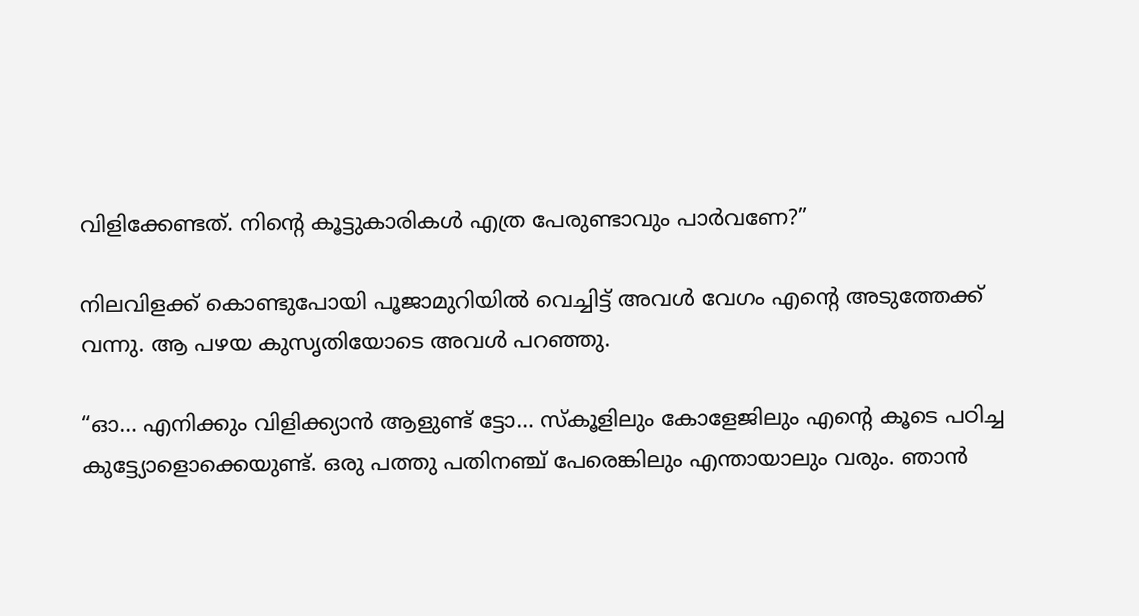വിളിക്കേണ്ടത്. നിന്റെ കൂട്ടുകാരികൾ എത്ര പേരുണ്ടാവും പാർവണേ?”

നിലവിളക്ക് കൊണ്ടുപോയി പൂജാമുറിയിൽ വെച്ചിട്ട് അവൾ വേഗം എന്റെ അടുത്തേക്ക് വന്നു. ആ പഴയ കുസൃതിയോടെ അവൾ പറഞ്ഞു.

“ഓ… എനിക്കും വിളിക്ക്യാൻ ആളുണ്ട് ട്ടോ… സ്കൂളിലും കോളേജിലും എന്റെ കൂടെ പഠിച്ച കുട്ട്യോളൊക്കെയുണ്ട്. ഒരു പത്തു പതിനഞ്ച് പേരെങ്കിലും എന്തായാലും വരും. ഞാൻ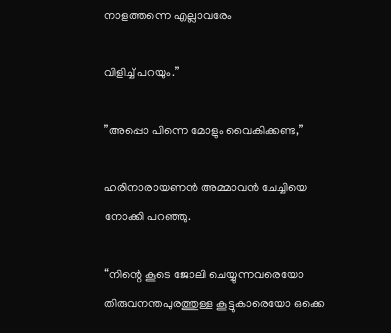നാളത്തന്നെ എല്ലാവരേം

വിളിച്ച് പറയും.”

”അപ്പൊ പിന്നെ മോളും വൈകിക്കണ്ട,”

ഹരിനാരായണൻ അമ്മാവൻ ചേച്ചിയെ നോക്കി പറഞ്ഞു.

“നിന്റെ കൂടെ ജോലി ചെയ്യുന്നവരെയോ തിരുവനന്തപുരത്തുള്ള കൂട്ടുകാരെയോ ഒക്കെ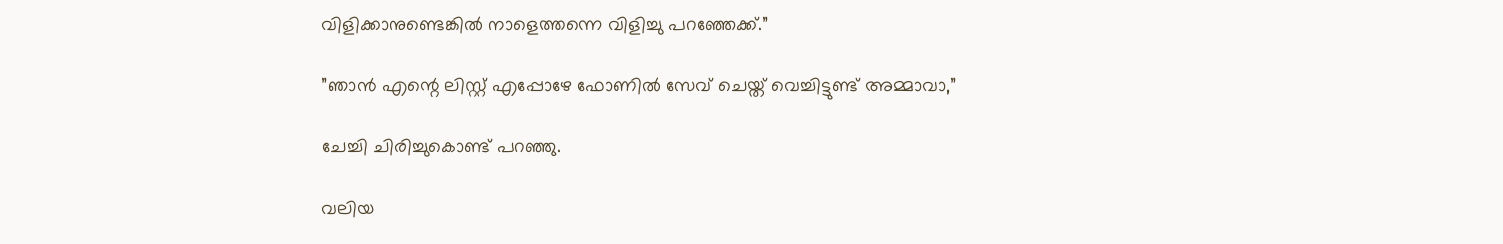വിളിക്കാനുണ്ടെങ്കിൽ നാളെത്തന്നെ വിളിച്ചു പറഞ്ഞേക്ക്.”

”ഞാൻ എന്റെ ലിസ്റ്റ് എപ്പോഴേ ഫോണിൽ സേവ് ചെയ്ത് വെച്ചിട്ടുണ്ട് അമ്മാവാ,”

ചേച്ചി ചിരിച്ചുകൊണ്ട് പറഞ്ഞു.

വലിയ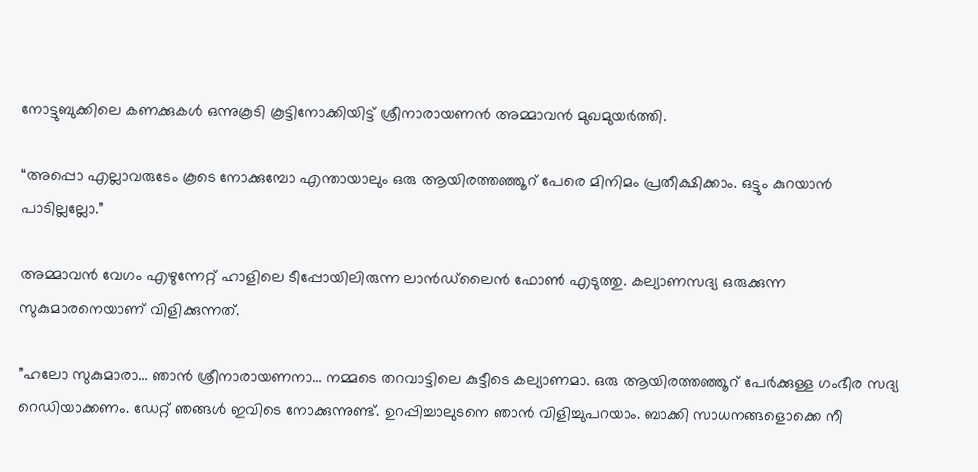നോട്ടുബുക്കിലെ കണക്കുകൾ ഒന്നുകൂടി കൂട്ടിനോക്കിയിട്ട് ശ്രീനാരായണൻ അമ്മാവൻ മുഖമുയർത്തി.

“അപ്പൊ എല്ലാവരുടേം കൂടെ നോക്കുമ്പോ എന്തായാലും ഒരു ആയിരത്തഞ്ഞൂറ് പേരെ മിനിമം പ്രതീക്ഷിക്കാം. ഒട്ടും കുറയാൻ പാടില്ലല്ലോ.”

അമ്മാവൻ വേഗം എഴുന്നേറ്റ് ഹാളിലെ ടീപ്പോയിലിരുന്ന ലാൻഡ്‌ലൈൻ ഫോൺ എടുത്തു. കല്യാണസദ്യ ഒരുക്കുന്ന സുകുമാരനെയാണ് വിളിക്കുന്നത്.

”ഹലോ സുകുമാരാ… ഞാൻ ശ്രീനാരായണനാ… നമ്മടെ തറവാട്ടിലെ കുട്ടീടെ കല്യാണമാ. ഒരു ആയിരത്തഞ്ഞൂറ് പേർക്കുള്ള ഗംഭീര സദ്യ റെഡിയാക്കണം. ഡേറ്റ് ഞങ്ങൾ ഇവിടെ നോക്കുന്നുണ്ട്. ഉറപ്പിച്ചാലുടനെ ഞാൻ വിളിച്ചുപറയാം. ബാക്കി സാധനങ്ങളൊക്കെ നീ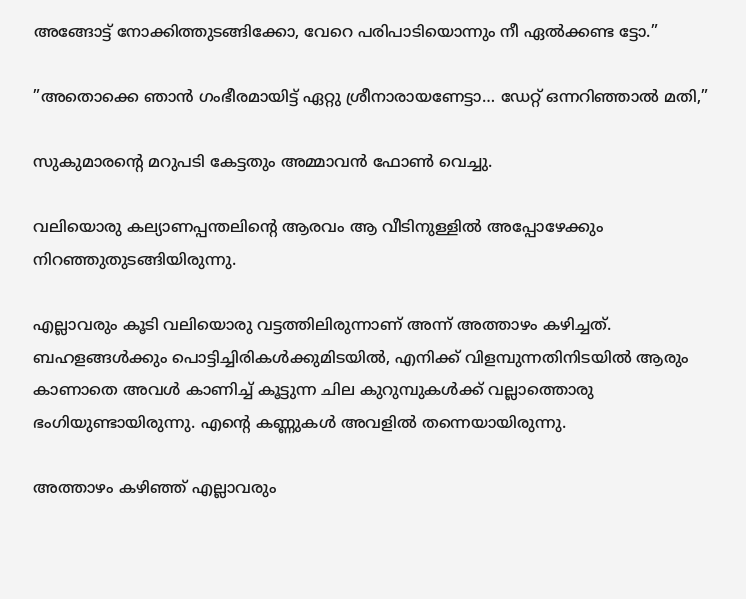അങ്ങോട്ട് നോക്കിത്തുടങ്ങിക്കോ, വേറെ പരിപാടിയൊന്നും നീ ഏൽക്കണ്ട ട്ടോ.”

”അതൊക്കെ ഞാൻ ഗംഭീരമായിട്ട് ഏറ്റു ശ്രീനാരായണേട്ടാ… ഡേറ്റ് ഒന്നറിഞ്ഞാൽ മതി,”

സുകുമാരന്റെ മറുപടി കേട്ടതും അമ്മാവൻ ഫോൺ വെച്ചു.

വലിയൊരു കല്യാണപ്പന്തലിന്റെ ആരവം ആ വീടിനുള്ളിൽ അപ്പോഴേക്കും നിറഞ്ഞുതുടങ്ങിയിരുന്നു.

എല്ലാവരും കൂടി വലിയൊരു വട്ടത്തിലിരുന്നാണ് അന്ന് അത്താഴം കഴിച്ചത്. ബഹളങ്ങൾക്കും പൊട്ടിച്ചിരികൾക്കുമിടയിൽ, എനിക്ക് വിളമ്പുന്നതിനിടയിൽ ആരും കാണാതെ അവൾ കാണിച്ച് കൂട്ടുന്ന ചില കുറുമ്പുകൾക്ക് വല്ലാത്തൊരു ഭംഗിയുണ്ടായിരുന്നു. എന്റെ കണ്ണുകൾ അവളിൽ തന്നെയായിരുന്നു.

അത്താഴം കഴിഞ്ഞ് എല്ലാവരും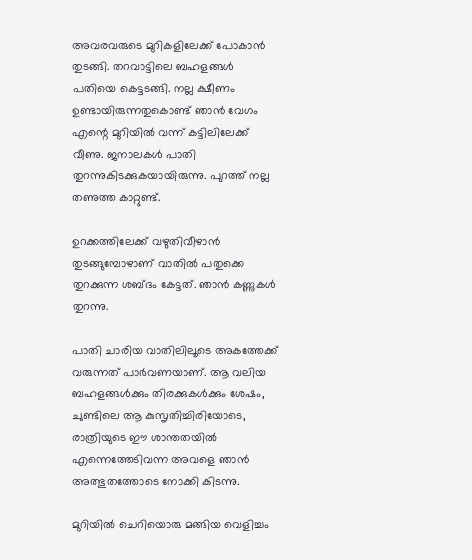അവരവരുടെ മുറികളിലേക്ക് പോകാൻ തുടങ്ങി. തറവാട്ടിലെ ബഹളങ്ങൾ പതിയെ കെട്ടടങ്ങി. നല്ല ക്ഷീണം ഉണ്ടായിരുന്നതുകൊണ്ട് ഞാൻ വേഗം എന്റെ മുറിയിൽ വന്ന് കട്ടിലിലേക്ക് വീണു. ജനാലകൾ പാതി തുറന്നുകിടക്കുകയായിരുന്നു. പുറത്ത് നല്ല തണുത്ത കാറ്റുണ്ട്.

ഉറക്കത്തിലേക്ക് വഴുതിവീഴാൻ തുടങ്ങുമ്പോഴാണ് വാതിൽ പതുക്കെ തുറക്കുന്ന ശബ്ദം കേട്ടത്. ഞാൻ കണ്ണുകൾ തുറന്നു.

പാതി ചാരിയ വാതിലിലൂടെ അകത്തേക്ക് വരുന്നത് പാർവണയാണ്. ആ വലിയ ബഹളങ്ങൾക്കും തിരക്കുകൾക്കും ശേഷം, ചുണ്ടിലെ ആ കുസൃതിച്ചിരിയോടെ, രാത്രിയുടെ ഈ ശാന്തതയിൽ എന്നെത്തേടിവന്ന അവളെ ഞാൻ അത്ഭുതത്തോടെ നോക്കി കിടന്നു.

മുറിയിൽ ചെറിയൊരു മങ്ങിയ വെളിച്ചം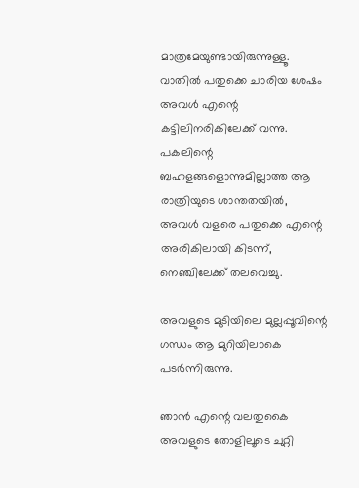മാത്രമേയുണ്ടായിരുന്നുള്ളൂ. വാതിൽ പതുക്കെ ചാരിയ ശേഷം അവൾ എന്റെ കട്ടിലിനരികിലേക്ക് വന്നു. പകലിന്റെ ബഹളങ്ങളൊന്നുമില്ലാത്ത ആ രാത്രിയുടെ ശാന്തതയിൽ, അവൾ വളരെ പതുക്കെ എന്റെ അരികിലായി കിടന്ന്, നെഞ്ചിലേക്ക് തലവെച്ചു.

അവളുടെ മുടിയിലെ മുല്ലപ്പൂവിന്റെ ഗന്ധം ആ മുറിയിലാകെ പടർന്നിരുന്നു.

ഞാൻ എന്റെ വലതുകൈ അവളുടെ തോളിലൂടെ ചുറ്റി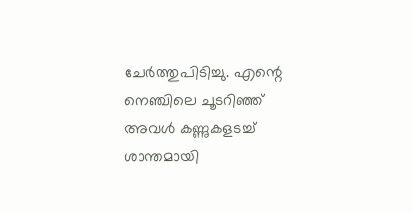ചേർത്തുപിടിച്ചു. എന്റെ നെഞ്ചിലെ ചൂടറിഞ്ഞ് അവൾ കണ്ണുകളടച്ച് ശാന്തമായി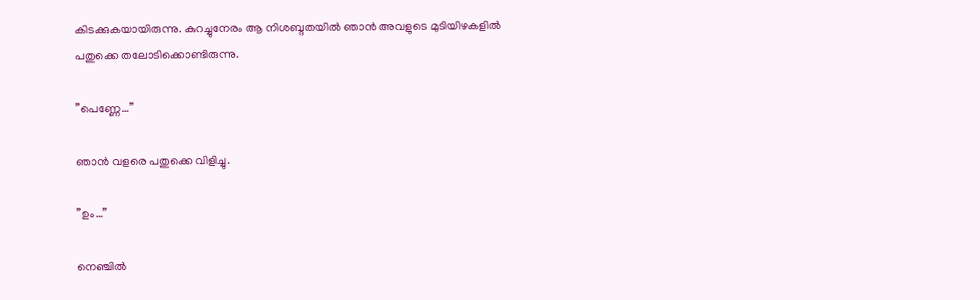കിടക്കുകയായിരുന്നു. കുറച്ചുനേരം ആ നിശബ്ദതയിൽ ഞാൻ അവളുടെ മുടിയിഴകളിൽ പതുക്കെ തലോടിക്കൊണ്ടിരുന്നു.

”പെണ്ണേ…”

ഞാൻ വളരെ പതുക്കെ വിളിച്ചു.

”ഉം…”

നെഞ്ചിൽ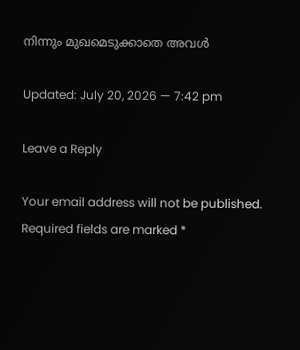നിന്നും മുഖമെടുക്കാതെ അവൾ

Updated: July 20, 2026 — 7:42 pm

Leave a Reply

Your email address will not be published. Required fields are marked *